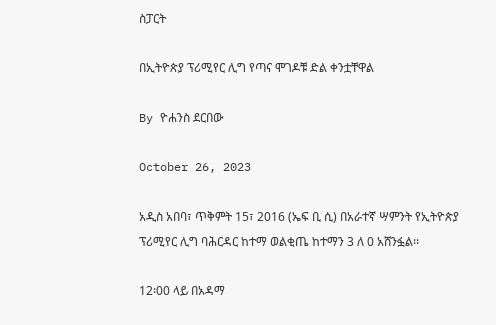ስፓርት

በኢትዮጵያ ፕሪሚየር ሊግ የጣና ሞገዶቹ ድል ቀንቷቸዋል

By ዮሐንስ ደርበው

October 26, 2023

አዲስ አበባ፣ ጥቅምት 15፣ 2016 (ኤፍ ቢ ሲ) በአራተኛ ሣምንት የኢትዮጵያ ፕሪሚየር ሊግ ባሕርዳር ከተማ ወልቂጤ ከተማን 3 ለ 0 አሸንፏል፡፡

12፡00 ላይ በአዳማ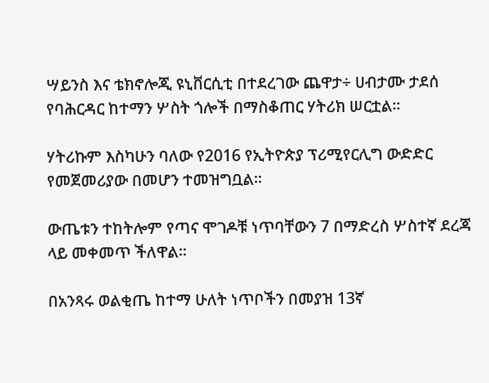ሣይንስ እና ቴክኖሎጂ ዩኒቨርሲቲ በተደረገው ጨዋታ÷ ሀብታሙ ታደሰ የባሕርዳር ከተማን ሦስት ጎሎች በማስቆጠር ሃትሪክ ሠርቷል፡፡

ሃትሪኩም እስካሁን ባለው የ2016 የኢትዮጵያ ፕሪሚየርሊግ ውድድር የመጀመሪያው በመሆን ተመዝግቧል፡፡

ውጤቱን ተከትሎም የጣና ሞገዶቹ ነጥባቸውን 7 በማድረስ ሦስተኛ ደረጃ ላይ መቀመጥ ችለዋል፡፡

በአንጻሩ ወልቂጤ ከተማ ሁለት ነጥቦችን በመያዝ 13ኛ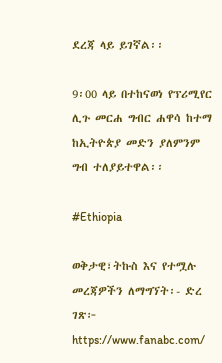ደረጃ ላይ ይገኛል፡፡

9፡00 ላይ በተከናወነ የፕሪሚየር ሊጉ መርሐ ግብር ሐዋሳ ከተማ ከኢትዮጵያ መድን ያለምንም ግብ ተለያይተዋል፡፡

#Ethiopia

ወቅታዊ፣ትኩስ እና የተሟሉ መረጃዎችን ለማግኘት፡- ድረ ገጽ፦ https://www.fanabc.com/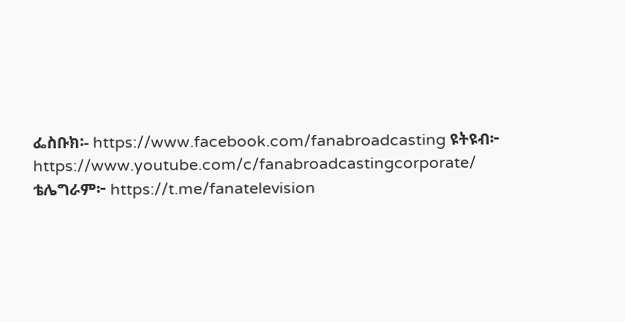ፌስቡክ፡- https://www.facebook.com/fanabroadcasting ዩትዩብ፦ https://www.youtube.com/c/fanabroadcastingcorporate/ ቴሌግራም፦ https://t.me/fanatelevision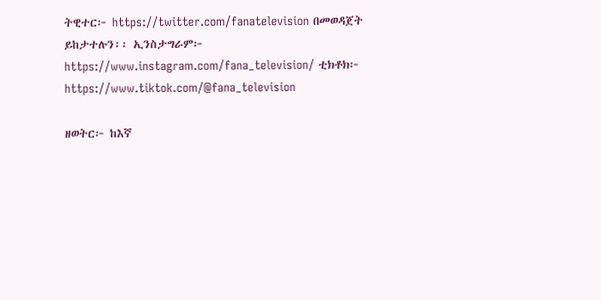ትዊተር፦ https://twitter.com/fanatelevision በመወዳጀት ይከታተሉን፡፡ ኢንስታግራም፦ https://www.instagram.com/fana_television/ ቲክቶክ፦ https://www.tiktok.com/@fana_television

ዘወትር፦ ከእኛ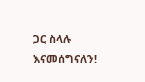ጋር ስላሉ እናመሰግናለን!